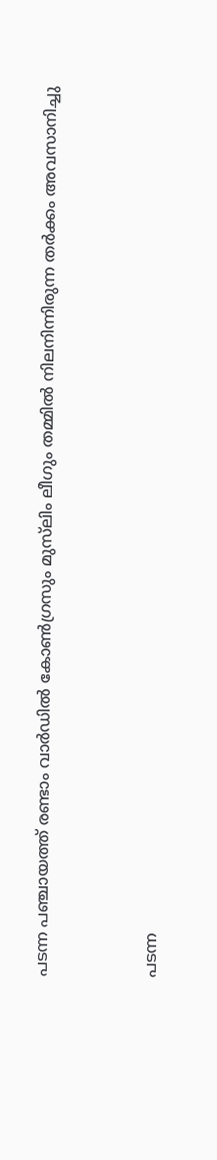പടന്ന പഞ്ചായത്ത് രണ്ടാം വാര്‍ഡില്‍ കോണ്‍ഗ്രസും മുസ്‌ലിം ലീഗും തമ്മില്‍ നിലനിന്നിരുന്ന തര്‍ക്കം അവസാനിച്ചു


പടന്ന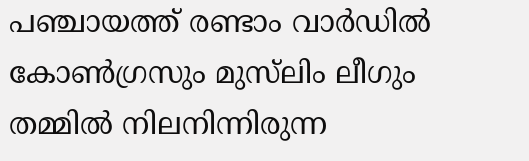പഞ്ചായത്ത് രണ്ടാം വാര്‍ഡില്‍ കോണ്‍ഗ്രസും മുസ്‌ലിം ലീഗും തമ്മില്‍ നിലനിന്നിരുന്ന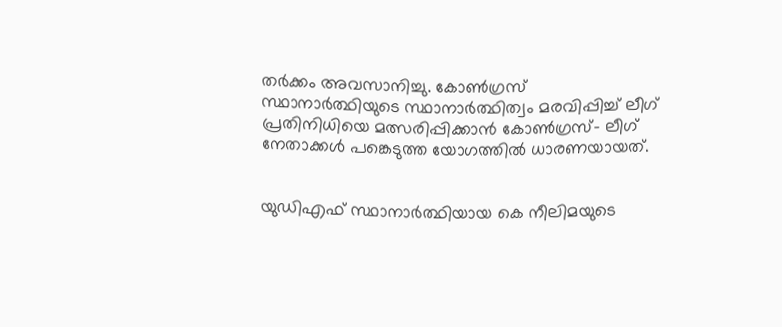തര്‍ക്കം അവസാനിച്ചു. കോണ്‍ഗ്രസ് സ്ഥാനാര്‍ത്ഥിയുടെ സ്ഥാനാര്‍ത്ഥിത്വം മരവിപ്പിച്ച് ലീഗ് പ്രതിനിധിയെ മത്സരിപ്പിക്കാൻ കോണ്‍ഗ്രസ്- ലീഗ് നേതാക്കള്‍ പങ്കെടുത്ത യോഗത്തില്‍ ധാരണയായത്.


യുഡിഎഫ് സ്ഥാനാര്‍ത്ഥിയായ കെ നീലിമയുടെ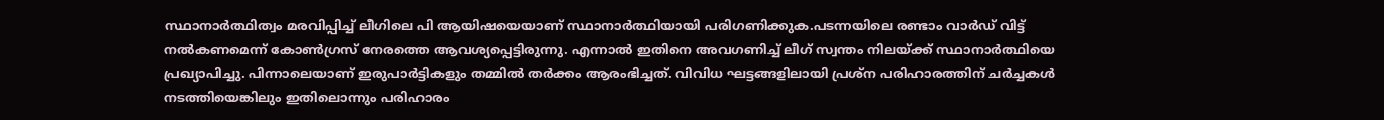സ്ഥാനാര്‍ത്ഥിത്വം മരവിപ്പിച്ച് ലീഗിലെ പി ആയിഷയെയാണ് സ്ഥാനാര്‍ത്ഥിയായി പരിഗണിക്കുക.പടന്നയിലെ രണ്ടാം വാര്‍ഡ് വിട്ട് നല്‍കണമെന്ന് കോണ്‍ഗ്രസ് നേരത്തെ ആവശ്യപ്പെട്ടിരുന്നു. എന്നാല്‍ ഇതിനെ അവഗണിച്ച് ലീഗ് സ്വന്തം നിലയ്ക്ക് സ്ഥാനാര്‍ത്ഥിയെ പ്രഖ്യാപിച്ചു. പിന്നാലെയാണ് ഇരുപാര്‍ട്ടികളും തമ്മില്‍ തര്‍ക്കം ആരംഭിച്ചത്. വിവിധ ഘട്ടങ്ങളിലായി പ്രശ്‌ന പരിഹാരത്തിന് ചര്‍ച്ചകള്‍ നടത്തിയെങ്കിലും ഇതിലൊന്നും പരിഹാരം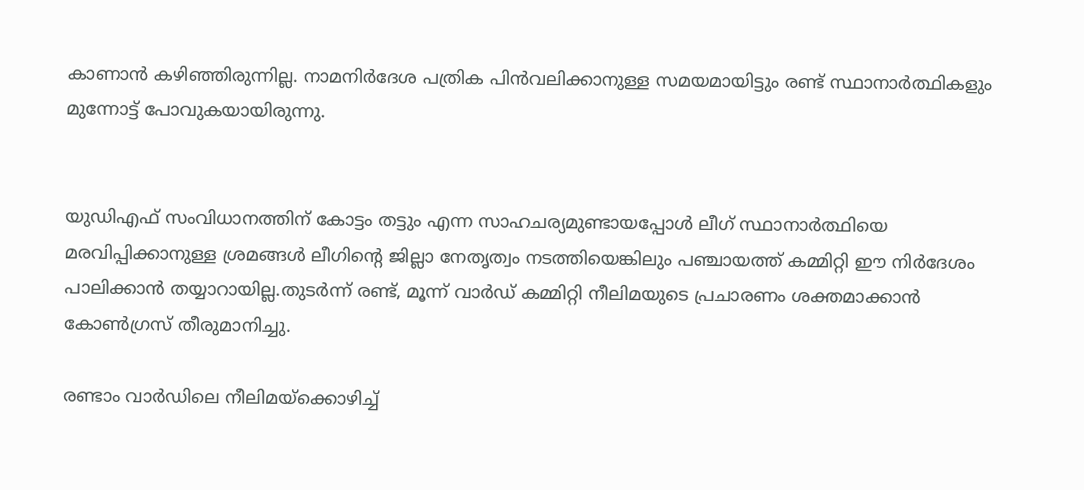കാണാന്‍ കഴിഞ്ഞിരുന്നില്ല. നാമനിര്‍ദേശ പത്രിക പിന്‍വലിക്കാനുള്ള സമയമായിട്ടും രണ്ട് സ്ഥാനാര്‍ത്ഥികളും മുന്നോട്ട് പോവുകയായിരുന്നു.


യുഡിഎഫ് സംവിധാനത്തിന് കോട്ടം തട്ടും എന്ന സാഹചര്യമുണ്ടായപ്പോള്‍ ലീഗ് സ്ഥാനാര്‍ത്ഥിയെ മരവിപ്പിക്കാനുള്ള ശ്രമങ്ങള്‍ ലീഗിന്റെ ജില്ലാ നേതൃത്വം നടത്തിയെങ്കിലും പഞ്ചായത്ത് കമ്മിറ്റി ഈ നിര്‍ദേശം പാലിക്കാന്‍ തയ്യാറായില്ല.തുടര്‍ന്ന് രണ്ട്, മൂന്ന് വാര്‍ഡ് കമ്മിറ്റി നീലിമയുടെ പ്രചാരണം ശക്തമാക്കാന്‍ കോണ്‍ഗ്രസ് തീരുമാനിച്ചു.

രണ്ടാം വാര്‍ഡിലെ നീലിമയ്‌ക്കൊഴിച്ച്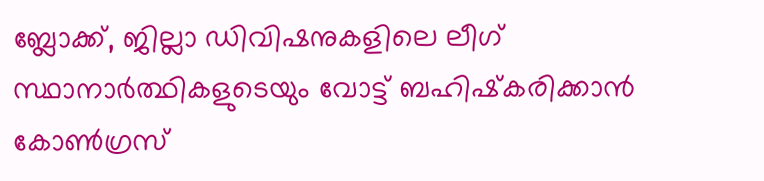ബ്ലോക്ക്, ജില്ലാ ഡിവിഷനുകളിലെ ലീഗ് സ്ഥാനാര്‍ത്ഥികളുടെയും വോട്ട് ബഹിഷ്‌കരിക്കാന്‍ കോണ്‍ഗ്രസ്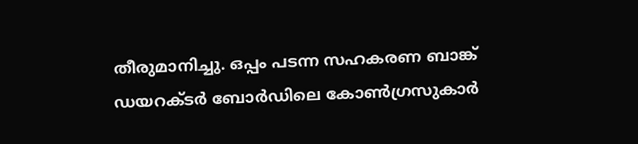തീരുമാനിച്ചു. ഒപ്പം പടന്ന സഹകരണ ബാങ്ക് ഡയറക്ടര്‍ ബോര്‍ഡിലെ കോണ്‍ഗ്രസുകാര്‍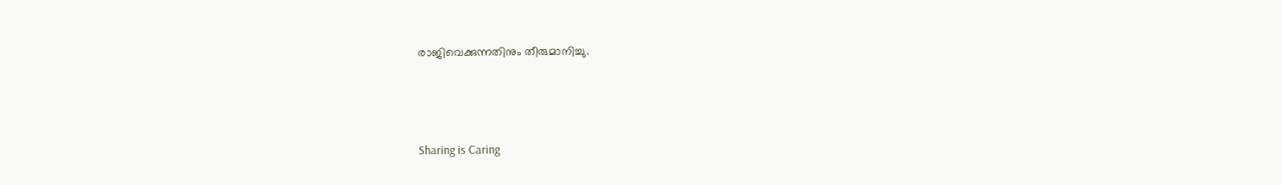രാജിവെക്കുന്നതിനും തീരുമാനിച്ചു.



Sharing is Caring